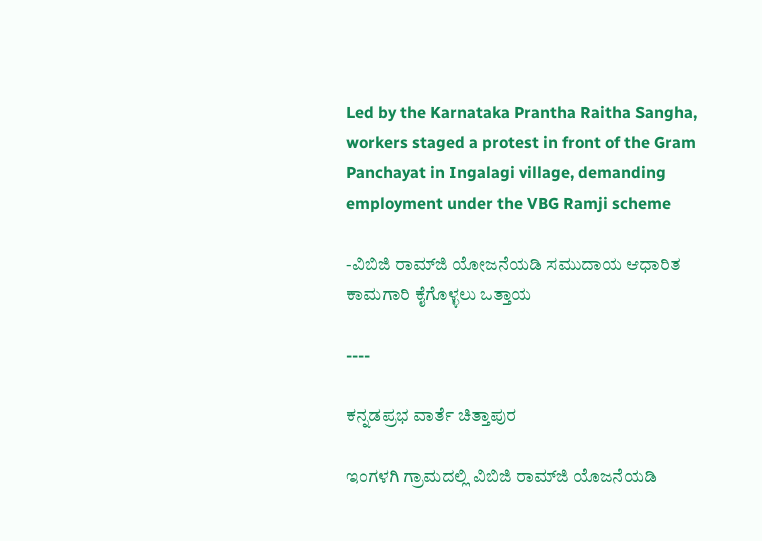Led by the Karnataka Prantha Raitha Sangha, workers staged a protest in front of the Gram Panchayat in Ingalagi village, demanding employment under the VBG Ramji scheme

-ವಿಬಿಜಿ ರಾಮ್‌ಜಿ ಯೋಜನೆಯಡಿ ಸಮುದಾಯ ಆಧಾರಿತ ಕಾಮಗಾರಿ ಕೈಗೊಳ್ಳಲು ಒತ್ತಾಯ

----

ಕನ್ನಡಪ್ರಭ ವಾರ್ತೆ ಚಿತ್ತಾಪುರ

ಇಂಗಳಗಿ ಗ್ರಾಮದಲ್ಲಿ ವಿಬಿಜಿ ರಾಮ್‌ಜಿ ಯೊಜನೆಯಡಿ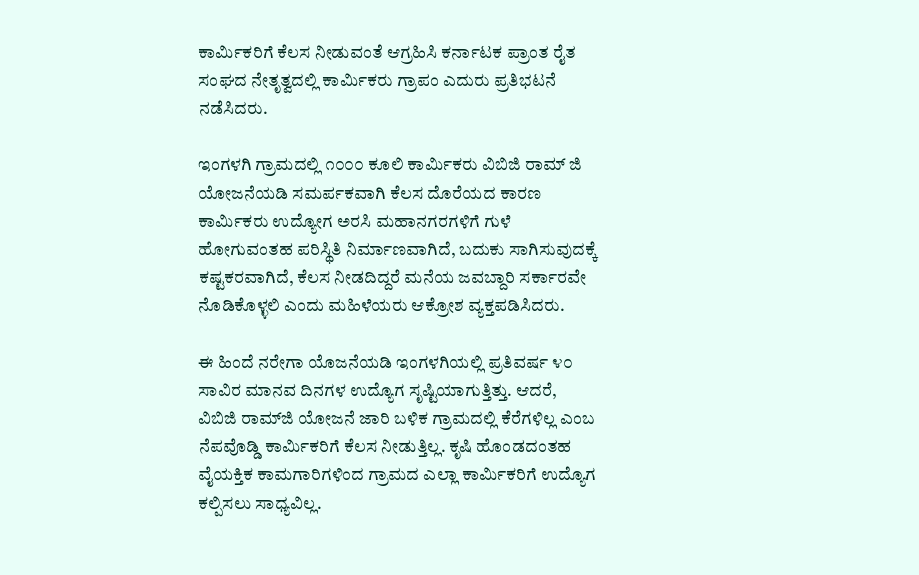ಕಾರ್ಮಿಕರಿಗೆ ಕೆಲಸ ನೀಡುವಂತೆ ಆಗ್ರಹಿಸಿ ಕರ್ನಾಟಕ ಪ್ರಾಂತ ರೈತ ಸಂಘದ ನೇತೃತ್ವದಲ್ಲಿ ಕಾರ್ಮಿಕರು ಗ್ರಾಪಂ ಎದುರು ಪ್ರತಿಭಟನೆ ನಡೆಸಿದರು.

ಇಂಗಳಗಿ ಗ್ರಾಮದಲ್ಲಿ ೧೦೦೦ ಕೂಲಿ ಕಾರ್ಮಿಕರು ವಿಬಿಜಿ ರಾಮ್ ಜಿ ಯೋಜನೆಯಡಿ ಸಮರ್ಪಕವಾಗಿ ಕೆಲಸ ದೊರೆಯದ ಕಾರಣ ಕಾರ್ಮಿಕರು ಉದ್ಯೋಗ ಅರಸಿ ಮಹಾನಗರಗಳಿಗೆ ಗುಳೆ ಹೋಗುವಂತಹ ಪರಿಸ್ಥಿತಿ ನಿರ್ಮಾಣವಾಗಿದೆ, ಬದುಕು ಸಾಗಿಸುವುದಕ್ಕೆ ಕಷ್ಟಕರವಾಗಿದೆ, ಕೆಲಸ ನೀಡದಿದ್ದರೆ ಮನೆಯ ಜವಬ್ದಾರಿ ಸರ್ಕಾರವೇ ನೊಡಿಕೊಳ್ಳಲಿ ಎಂದು ಮಹಿಳೆಯರು ಆಕ್ರೋಶ ವ್ಯಕ್ತಪಡಿಸಿದರು.

ಈ ಹಿಂದೆ ನರೇಗಾ ಯೊಜನೆಯಡಿ ಇಂಗಳಗಿಯಲ್ಲಿ ಪ್ರತಿವರ್ಷ ೪೦ ಸಾವಿರ ಮಾನವ ದಿನಗಳ ಉದ್ಯೊಗ ಸೃಷ್ಟಿಯಾಗುತ್ತಿತ್ತು. ಆದರೆ, ವಿಬಿಜಿ ರಾಮ್‌ಜಿ ಯೋಜನೆ ಜಾರಿ ಬಳಿಕ ಗ್ರಾಮದಲ್ಲಿ ಕೆರೆಗಳಿಲ್ಲ ಎಂಬ ನೆಪವೊಡ್ಡಿ ಕಾರ್ಮಿಕರಿಗೆ ಕೆಲಸ ನೀಡುತ್ತಿಲ್ಲ. ಕೃಷಿ ಹೊಂಡದಂತಹ ವೈಯಕ್ತಿಕ ಕಾಮಗಾರಿಗಳಿಂದ ಗ್ರಾಮದ ಎಲ್ಲಾ ಕಾರ್ಮಿಕರಿಗೆ ಉದ್ಯೊಗ ಕಲ್ಪಿಸಲು ಸಾಧ್ಯವಿಲ್ಲ.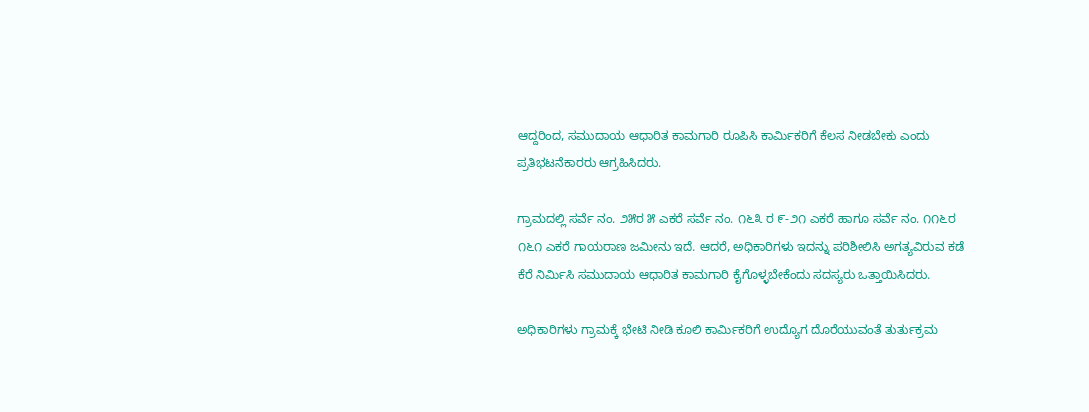ಆದ್ದರಿಂದ, ಸಮುದಾಯ ಆಧಾರಿತ ಕಾಮಗಾರಿ ರೂಪಿಸಿ ಕಾರ್ಮಿಕರಿಗೆ ಕೆಲಸ ನೀಡಬೇಕು ಎಂದು ಪ್ರತಿಭಟನೆಕಾರರು ಆಗ್ರಹಿಸಿದರು.

ಗ್ರಾಮದಲ್ಲಿ ಸರ್ವೆ ನಂ. ೨೫ರ ೫ ಎಕರೆ ಸರ್ವೆ ನಂ. ೧೬೩ ರ ೯-೨೧ ಎಕರೆ ಹಾಗೂ ಸರ್ವೆ ನಂ. ೧೧೬ರ ೧೬೧ ಎಕರೆ ಗಾಯರಾಣ ಜಮೀನು ಇದೆ. ಆದರೆ, ಅಧಿಕಾರಿಗಳು ಇದನ್ನು ಪರಿಶೀಲಿಸಿ ಅಗತ್ಯವಿರುವ ಕಡೆ ಕೆರೆ ನಿರ್ಮಿಸಿ ಸಮುದಾಯ ಆಧಾರಿತ ಕಾಮಗಾರಿ ಕೈಗೊಳ್ಳಬೇಕೆಂದು ಸದಸ್ಯರು ಒತ್ತಾಯಿಸಿದರು.

ಅಧಿಕಾರಿಗಳು ಗ್ರಾಮಕ್ಕೆ ಭೇಟಿ ನೀಡಿ ಕೂಲಿ ಕಾರ್ಮಿಕರಿಗೆ ಉದ್ಯೊಗ ದೊರೆಯುವಂತೆ ತುರ್ತುಕ್ರಮ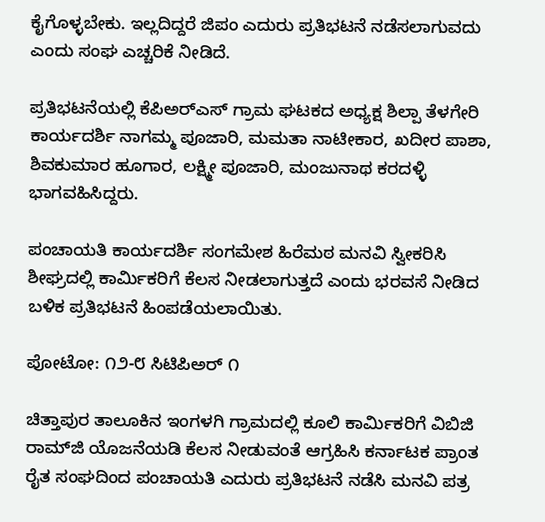ಕೈಗೊಳ್ಳಬೇಕು. ಇಲ್ಲದಿದ್ದರೆ ಜಿಪಂ ಎದುರು ಪ್ರತಿಭಟನೆ ನಡೆಸಲಾಗುವದು ಎಂದು ಸಂಘ ಎಚ್ಚರಿಕೆ ನೀಡಿದೆ.

ಪ್ರತಿಭಟನೆಯಲ್ಲಿ ಕೆಪಿಅರ್‌ಎಸ್ ಗ್ರಾಮ ಘಟಕದ ಅಧ್ಯಕ್ಷ ಶಿಲ್ಪಾ ತೆಳಗೇರಿ ಕಾರ್ಯದರ್ಶಿ ನಾಗಮ್ಮ ಪೂಜಾರಿ, ಮಮತಾ ನಾಟೀಕಾರ, ಖದೀರ ಪಾಶಾ, ಶಿವಕುಮಾರ ಹೂಗಾರ, ಲಕ್ಷ್ಮೀ ಪೂಜಾರಿ, ಮಂಜುನಾಥ ಕರದಳ್ಳಿ ಭಾಗವಹಿಸಿದ್ದರು.

ಪಂಚಾಯತಿ ಕಾರ್ಯದರ್ಶಿ ಸಂಗಮೇಶ ಹಿರೆಮಠ ಮನವಿ ಸ್ವೀಕರಿಸಿ ಶೀಘ್ರದಲ್ಲಿ ಕಾರ್ಮಿಕರಿಗೆ ಕೆಲಸ ನೀಡಲಾಗುತ್ತದೆ ಎಂದು ಭರವಸೆ ನೀಡಿದ ಬಳಿಕ ಪ್ರತಿಭಟನೆ ಹಿಂಪಡೆಯಲಾಯಿತು.

ಪೋಟೋ: ೧೨-೮ ಸಿಟಿಪಿಅರ್ ೧

ಚಿತ್ತಾಪುರ ತಾಲೂಕಿನ ಇಂಗಳಗಿ ಗ್ರಾಮದಲ್ಲಿ ಕೂಲಿ ಕಾರ್ಮಿಕರಿಗೆ ವಿಬಿಜಿ ರಾಮ್‌ಜಿ ಯೊಜನೆಯಡಿ ಕೆಲಸ ನೀಡುವಂತೆ ಆಗ್ರಹಿಸಿ ಕರ್ನಾಟಕ ಪ್ರಾಂತ ರೈತ ಸಂಘದಿಂದ ಪಂಚಾಯತಿ ಎದುರು ಪ್ರತಿಭಟನೆ ನಡೆಸಿ ಮನವಿ ಪತ್ರ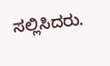ಸಲ್ಲಿಸಿದರು.